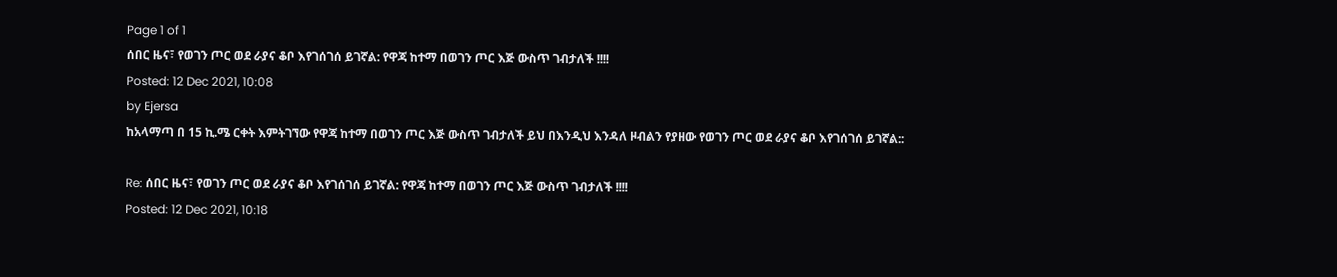Page 1 of 1
ሰበር ዜና፣ የወገን ጦር ወደ ራያና ቆቦ እየገሰገሰ ይገኛል: የዋጃ ከተማ በወገን ጦር እጅ ውስጥ ገብታለች !!!!
Posted: 12 Dec 2021, 10:08
by Ejersa
ከአላማጣ በ 15 ኪ.ሜ ርቀት እምትገኘው የዋጃ ከተማ በወገን ጦር እጅ ውስጥ ገብታለች ይህ በእንዲህ እንዳለ ዞብልን የያዘው የወገን ጦር ወደ ራያና ቆቦ እየገሰገሰ ይገኛል::

Re: ሰበር ዜና፣ የወገን ጦር ወደ ራያና ቆቦ እየገሰገሰ ይገኛል: የዋጃ ከተማ በወገን ጦር እጅ ውስጥ ገብታለች !!!!
Posted: 12 Dec 2021, 10:18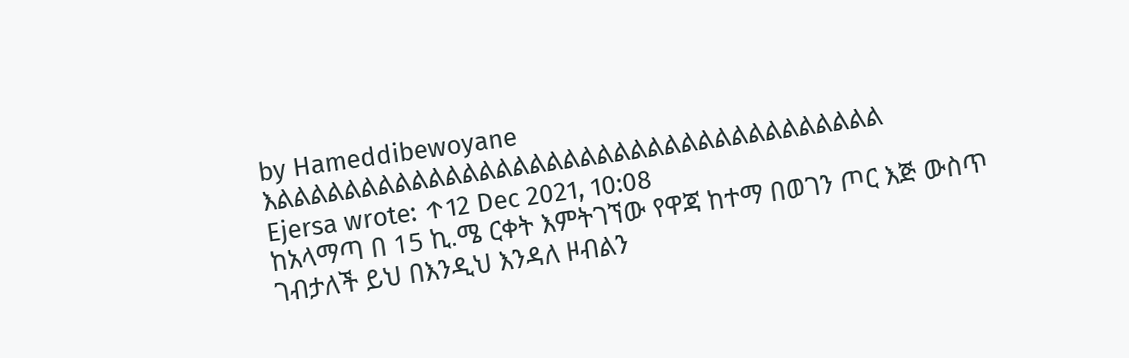by Hameddibewoyane
እልልልልልልልልልልልልልልልልልልልልልልልልልልልልልልልልልልልል
Ejersa wrote: ↑12 Dec 2021, 10:08
ከአላማጣ በ 15 ኪ.ሜ ርቀት እምትገኘው የዋጃ ከተማ በወገን ጦር እጅ ውስጥ ገብታለች ይህ በእንዲህ እንዳለ ዞብልን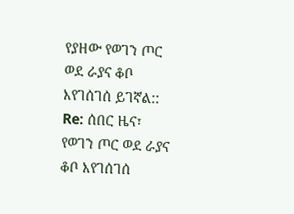የያዘው የወገን ጦር ወደ ራያና ቆቦ እየገሰገሰ ይገኛል::
Re: ሰበር ዜና፣ የወገን ጦር ወደ ራያና ቆቦ እየገሰገሰ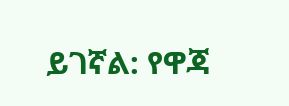ይገኛል: የዋጃ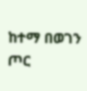ከተማ በወገን ጦር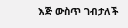እጅ ውስጥ ገብታለች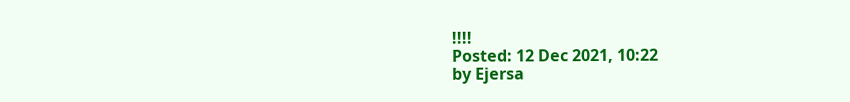!!!!
Posted: 12 Dec 2021, 10:22
by Ejersa